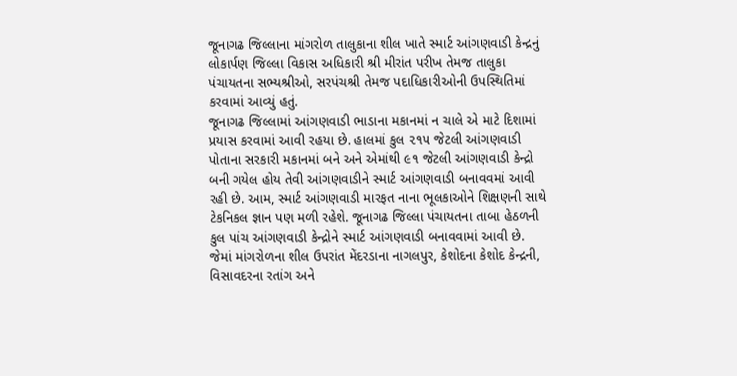જૂનાગઢ જિલ્લાના માંગરોળ તાલુકાના શીલ ખાતે સ્માર્ટ આંગણવાડી કેન્દ્રનું લોકાર્પણ જિલ્લા વિકાસ અધિકારી શ્રી મીરાંત પરીખ તેમજ તાલુકા પંચાયતના સભ્યશ્રીઓ, સરપંચશ્રી તેમજ પદાધિકારીઓની ઉપસ્થિતિમાં કરવામાં આવ્યું હતું.
જૂનાગઢ જિલ્લામાં આંગણવાડી ભાડાના મકાનમાં ન ચાલે એ માટે દિશામાં પ્રયાસ કરવામાં આવી રહયા છે. હાલમાં કુલ ૨૧૫ જેટલી આંગણવાડી પોતાના સરકારી મકાનમાં બને અને એમાંથી ૯૧ જેટલી આંગણવાડી કેન્દ્રો બની ગયેલ હોય તેવી આંગણવાડીને સ્માર્ટ આંગણવાડી બનાવવમાં આવી રહી છે. આમ, સ્માર્ટ આંગણવાડી મારફત નાના ભૂલકાઓને શિક્ષણની સાથે ટેકનિકલ જ્ઞાન પણ મળી રહેશે. જૂનાગઢ જિલ્લા પંચાયતના તાબા હેઠળની કુલ પાંચ આંગણવાડી કેન્દ્રોને સ્માર્ટ આંગણવાડી બનાવવામાં આવી છે. જેમાં માંગરોળના શીલ ઉપરાંત મેંદરડાના નાગલપુર, કેશોદના કેશોદ કેન્દ્રની, વિસાવદરના રતાંગ અને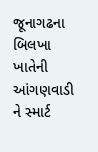જૂનાગઢના બિલખા ખાતેની આંગણવાડી ને સ્માર્ટ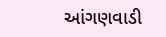આંગણવાડી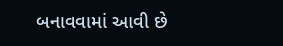બનાવવામાં આવી છે